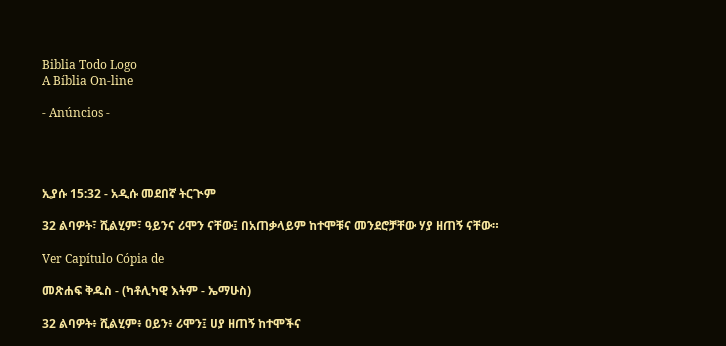Biblia Todo Logo
A Bíblia On-line

- Anúncios -




ኢያሱ 15:32 - አዲሱ መደበኛ ትርጒም

32 ልባዎት፣ ሺልሂም፣ ዓይንና ሪሞን ናቸው፤ በአጠቃላይም ከተሞቹና መንደሮቻቸው ሃያ ዘጠኝ ናቸው።

Ver Capítulo Cópia de

መጽሐፍ ቅዱስ - (ካቶሊካዊ እትም - ኤማሁስ)

32 ልባዎት፥ ሺልሂም፥ ዐይን፥ ሪሞን፤ ሀያ ዘጠኝ ከተሞችና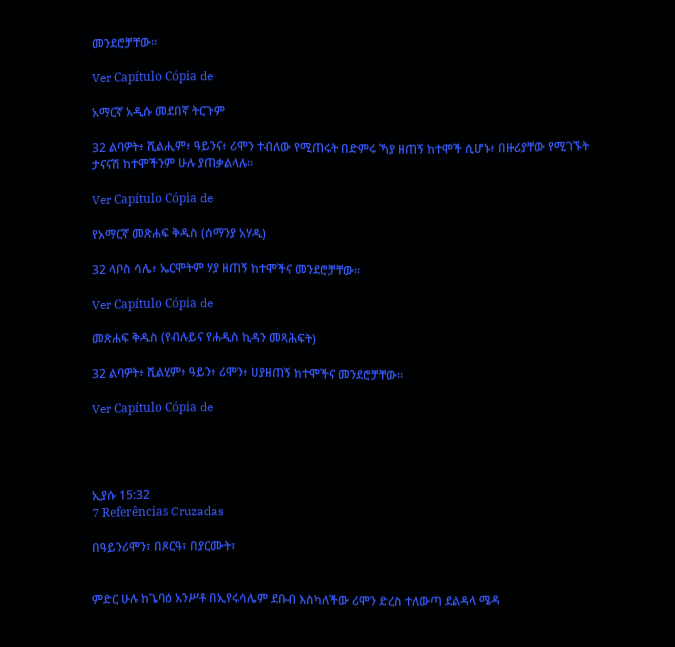መንደሮቻቸው።

Ver Capítulo Cópia de

አማርኛ አዲሱ መደበኛ ትርጉም

32 ልባዎት፥ ሺልሒም፥ ዓይንና፥ ሪሞን ተብለው የሚጠሩት በድምሩ ኻያ ዘጠኝ ከተሞች ሲሆኑ፥ በዙሪያቸው የሚገኙት ታናናሽ ከተሞችንም ሁሉ ያጠቃልላሉ።

Ver Capítulo Cópia de

የአማርኛ መጽሐፍ ቅዱስ (ሰማንያ አሃዱ)

32 ላቦስ ሳሌ፥ ኤርሞትም ሃያ ዘጠኝ ከተሞችና መንደሮቻቸው።

Ver Capítulo Cópia de

መጽሐፍ ቅዱስ (የብሉይና የሐዲስ ኪዳን መጻሕፍት)

32 ልባዎት፥ ሺልሂም፥ ዓይን፥ ሪሞን፥ ሀያዘጠኝ ከተሞችና መንደሮቻቸው።

Ver Capítulo Cópia de




ኢያሱ 15:32
7 Referências Cruzadas

በዓይንሪሞን፣ በጾርዓ፣ በያርሙት፣


ምድር ሁሉ ከጌባዕ አንሥቶ በኢየሩሳሌም ደቡብ እስካለችው ሪሞን ድረስ ተለውጣ ደልዳላ ሜዳ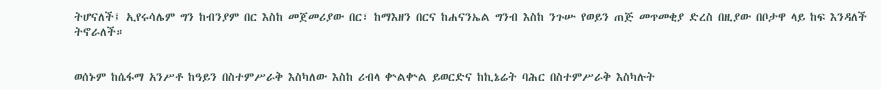ትሆናለች፤ ኢየሩሳሌም ግን ከብንያም በር እስከ መጀመሪያው በር፣ ከማእዘን በርና ከሐናንኤል ግንብ እስከ ንጉሡ የወይን ጠጅ መጥመቂያ ድረስ በዚያው በቦታዋ ላይ ከፍ እንዳለች ትኖራለች።


ወሰኑም ከሴፋማ አንሥቶ ከዓይን በስተምሥራቅ እስካለው እስከ ሪብላ ቍልቍል ይወርድና ከኪኔሬት ባሕር በስተምሥራቅ እስካሉት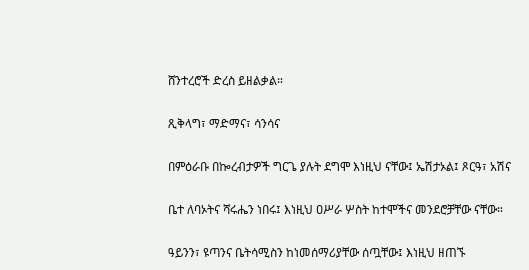ሸንተረሮች ድረስ ይዘልቃል።


ጺቅላግ፣ ማድማና፣ ሳንሳና


በምዕራቡ በኰረብታዎች ግርጌ ያሉት ደግሞ እነዚህ ናቸው፤ ኤሽታኦል፤ ጾርዓ፣ አሽና


ቤተ ለባኦትና ሻሩሔን ነበሩ፤ እነዚህ ዐሥራ ሦስት ከተሞችና መንደሮቻቸው ናቸው።


ዓይንን፣ ዩጣንና ቤትሳሚስን ከነመሰማሪያቸው ሰጧቸው፤ እነዚህ ዘጠኙ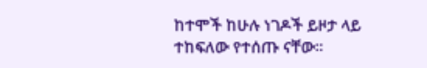ከተሞች ከሁሉ ነገዶች ይዞታ ላይ ተከፍለው የተሰጡ ናቸው።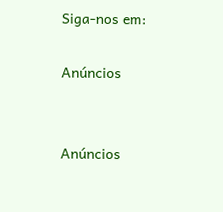Siga-nos em:

Anúncios


Anúncios